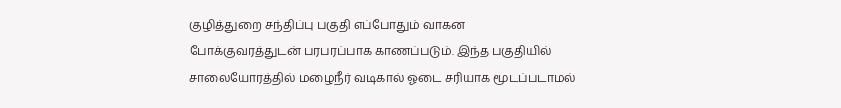குழித்துறை சந்திப்பு பகுதி எப்போதும் வாகன போக்குவரத்துடன் பரபரப்பாக காணப்படும். இந்த பகுதியில் சாலையோரத்தில் மழைநீர் வடிகால் ஓடை சரியாக மூடப்படாமல்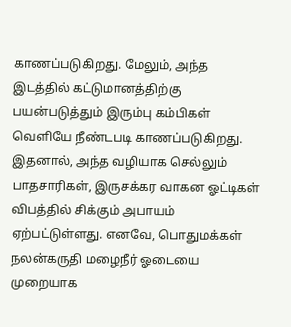காணப்படுகிறது. மேலும், அந்த இடத்தில் கட்டுமானத்திற்கு பயன்படுத்தும் இரும்பு கம்பிகள் வெளியே நீண்டபடி காணப்படுகிறது. இதனால், அந்த வழியாக செல்லும் பாதசாரிகள், இருசக்கர வாகன ஓட்டிகள் விபத்தில் சிக்கும் அபாயம் ஏற்பட்டுள்ளது. எனவே, பொதுமக்கள் நலன்கருதி மழைநீர் ஓடையை முறையாக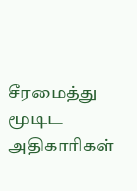சீரமைத்து மூடிட அதிகாரிகள்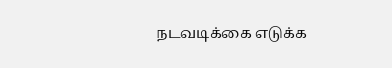நடவடிக்கை எடுக்க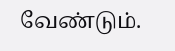வேண்டும்.